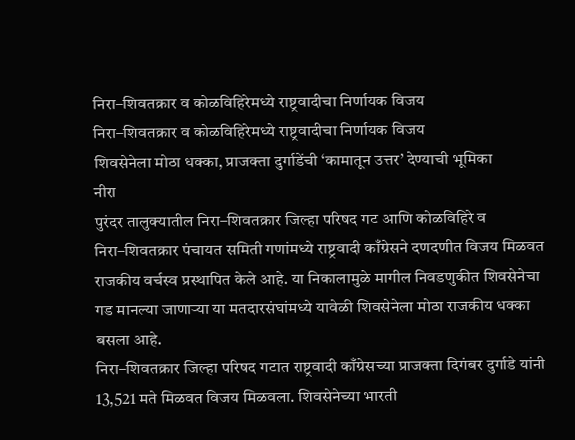निरा–शिवतक्रार व कोळविहिरेमध्ये राष्ट्रवादीचा निर्णायक विजय
निरा–शिवतक्रार व कोळविहिरेमध्ये राष्ट्रवादीचा निर्णायक विजय
शिवसेनेला मोठा धक्का, प्राजक्ता दुर्गाडेंची ‘कामातून उत्तर’ देण्याची भूमिका
नीरा
पुरंदर तालुक्यातील निरा–शिवतक्रार जिल्हा परिषद गट आणि कोळविहिरे व निरा–शिवतक्रार पंचायत समिती गणांमध्ये राष्ट्रवादी काँग्रेसने दणदणीत विजय मिळवत राजकीय वर्चस्व प्रस्थापित केले आहे. या निकालामुळे मागील निवडणुकीत शिवसेनेचा गड मानल्या जाणाऱ्या या मतदारसंघांमध्ये यावेळी शिवसेनेला मोठा राजकीय धक्का बसला आहे.
निरा–शिवतक्रार जिल्हा परिषद गटात राष्ट्रवादी काँग्रेसच्या प्राजक्ता दिगंबर दुर्गाडे यांनी 13,521 मते मिळवत विजय मिळवला. शिवसेनेच्या भारती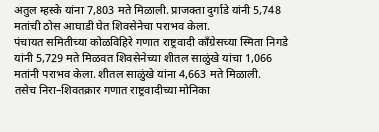अतुल म्हस्के यांना 7,803 मते मिळाली. प्राजक्ता दुर्गाडे यांनी 5,748 मतांची ठोस आघाडी घेत शिवसेनेचा पराभव केला.
पंचायत समितीच्या कोळविहिरे गणात राष्ट्रवादी काँग्रेसच्या स्मिता निगडे यांनी 5,729 मते मिळवत शिवसेनेच्या शीतल साळुंखे यांचा 1,066 मतांनी पराभव केला. शीतल साळुंखे यांना 4,663 मते मिळाली.
तसेच निरा–शिवतक्रार गणात राष्ट्रवादीच्या मोनिका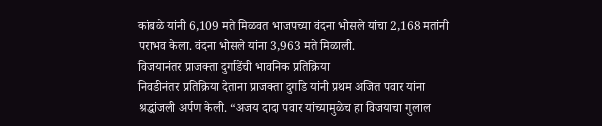कांबळे यांनी 6,109 मते मिळवत भाजपच्या वंदना भोसले यांचा 2,168 मतांनी पराभव केला. वंदना भोसले यांना 3,963 मते मिळाली.
विजयानंतर प्राजक्ता दुर्गाडेंची भावनिक प्रतिक्रिया
निवडीनंतर प्रतिक्रिया देताना प्राजक्ता दुर्गाडे यांनी प्रथम अजित पवार यांना श्रद्धांजली अर्पण केली. “अजय दादा पवार यांच्यामुळेच हा विजयाचा गुलाल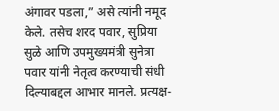अंगावर पडला,” असे त्यांनी नमूद केले. तसेच शरद पवार, सुप्रिया सुळे आणि उपमुख्यमंत्री सुनेत्रा पवार यांनी नेतृत्व करण्याची संधी दिल्याबद्दल आभार मानले. प्रत्यक्ष-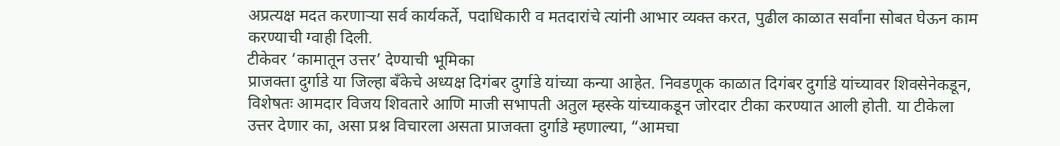अप्रत्यक्ष मदत करणाऱ्या सर्व कार्यकर्ते, पदाधिकारी व मतदारांचे त्यांनी आभार व्यक्त करत, पुढील काळात सर्वांना सोबत घेऊन काम करण्याची ग्वाही दिली.
टीकेवर ‘कामातून उत्तर’ देण्याची भूमिका
प्राजक्ता दुर्गाडे या जिल्हा बँकेचे अध्यक्ष दिगंबर दुर्गाडे यांच्या कन्या आहेत. निवडणूक काळात दिगंबर दुर्गाडे यांच्यावर शिवसेनेकडून, विशेषतः आमदार विजय शिवतारे आणि माजी सभापती अतुल म्हस्के यांच्याकडून जोरदार टीका करण्यात आली होती. या टीकेला उत्तर देणार का, असा प्रश्न विचारला असता प्राजक्ता दुर्गाडे म्हणाल्या, “आमचा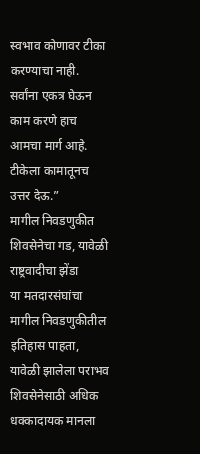स्वभाव कोणावर टीका करण्याचा नाही. सर्वांना एकत्र घेऊन काम करणे हाच आमचा मार्ग आहे. टीकेला कामातूनच उत्तर देऊ.”
मागील निवडणुकीत शिवसेनेचा गड, यावेळी राष्ट्रवादीचा झेंडा
या मतदारसंघांचा मागील निवडणुकीतील इतिहास पाहता, यावेळी झालेला पराभव शिवसेनेसाठी अधिक धक्कादायक मानला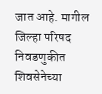जात आहे. मागील जिल्हा परिषद निवडणुकीत शिवसेनेच्या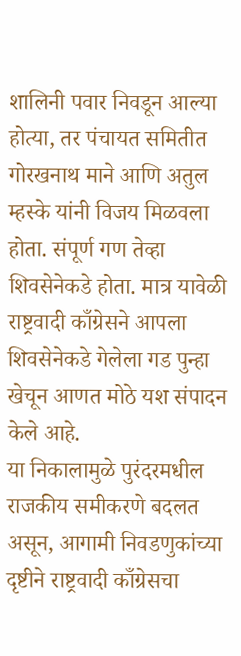शालिनी पवार निवडून आल्या होत्या, तर पंचायत समितीत गोरखनाथ माने आणि अतुल म्हस्के यांनी विजय मिळवला होता. संपूर्ण गण तेव्हा शिवसेनेकडे होता. मात्र यावेळी राष्ट्रवादी काँग्रेसने आपला शिवसेनेकडे गेलेला गड पुन्हा खेचून आणत मोठे यश संपादन केले आहे.
या निकालामुळे पुरंदरमधील राजकीय समीकरणे बदलत असून, आगामी निवडणुकांच्या दृष्टीने राष्ट्रवादी काँग्रेसचा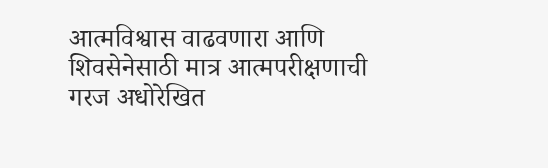आत्मविश्वास वाढवणारा आणि शिवसेनेसाठी मात्र आत्मपरीक्षणाची गरज अधोरेखित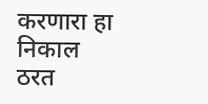करणारा हा निकाल ठरत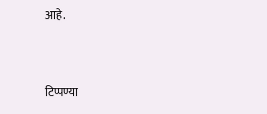आहे.


टिप्पण्या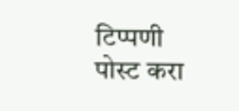टिप्पणी पोस्ट करा